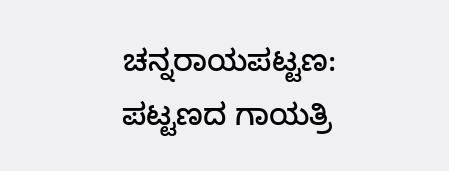ಚನ್ನರಾಯಪಟ್ಟಣ: ಪಟ್ಟಣದ ಗಾಯತ್ರಿ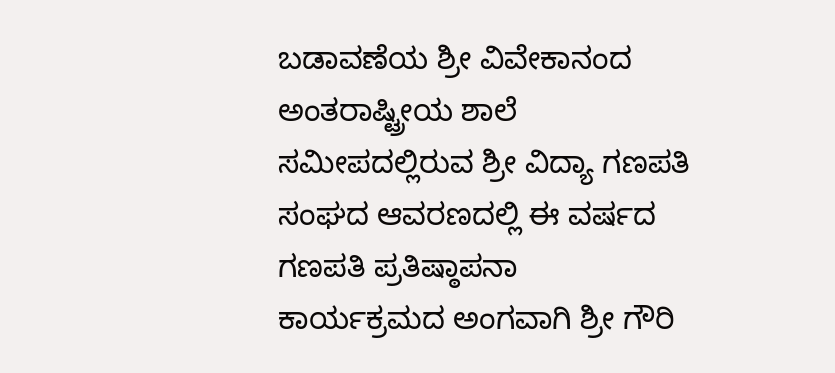ಬಡಾವಣೆಯ ಶ್ರೀ ವಿವೇಕಾನಂದ ಅಂತರಾಷ್ಟ್ರೀಯ ಶಾಲೆ ಸಮೀಪದಲ್ಲಿರುವ ಶ್ರೀ ವಿದ್ಯಾ ಗಣಪತಿ ಸಂಘದ ಆವರಣದಲ್ಲಿ ಈ ವರ್ಷದ ಗಣಪತಿ ಪ್ರತಿಷ್ಠಾಪನಾ ಕಾರ್ಯಕ್ರಮದ ಅಂಗವಾಗಿ ಶ್ರೀ ಗೌರಿ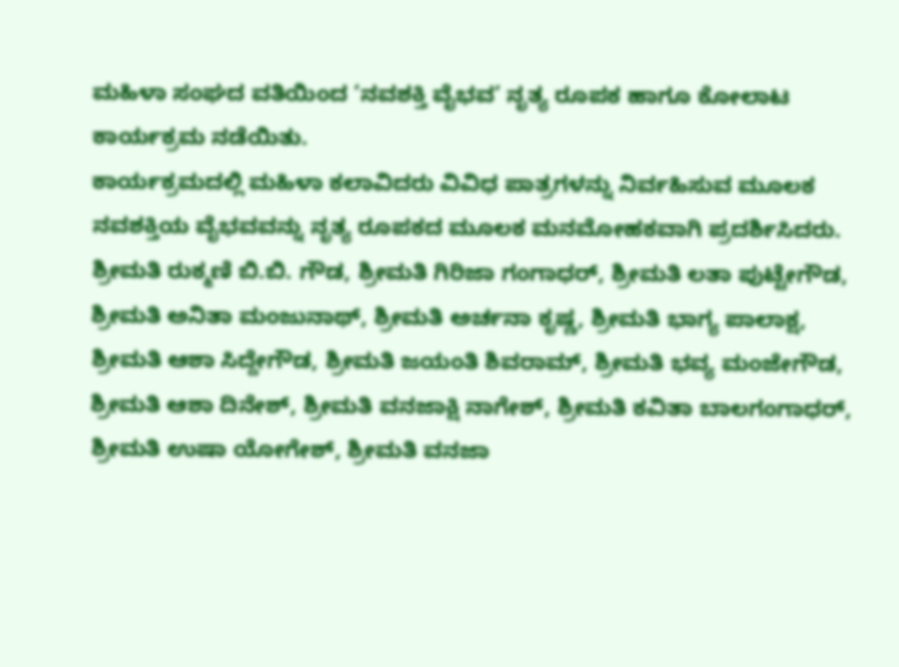ಮಹಿಳಾ ಸಂಘದ ವತಿಯಿಂದ ‘ನವಶಕ್ತಿ ವೈಭವ’ ನೃತ್ಯ ರೂಪಕ ಹಾಗೂ ಕೋಲಾಟ ಕಾರ್ಯಕ್ರಮ ನಡೆಯಿತು.
ಕಾರ್ಯಕ್ರಮದಲ್ಲಿ ಮಹಿಳಾ ಕಲಾವಿದರು ವಿವಿಧ ಪಾತ್ರಗಳನ್ನು ನಿರ್ವಹಿಸುವ ಮೂಲಕ ನವಶಕ್ತಿಯ ವೈಭವವನ್ನು ನೃತ್ಯ ರೂಪಕದ ಮೂಲಕ ಮನಮೋಹಕವಾಗಿ ಪ್ರದರ್ಶಿಸಿದರು. ಶ್ರೀಮತಿ ರುಕ್ಮಣಿ ಬಿ.ಬಿ. ಗೌಡ, ಶ್ರೀಮತಿ ಗಿರಿಜಾ ಗಂಗಾಧರ್, ಶ್ರೀಮತಿ ಲತಾ ಪುಟ್ಟೇಗೌಡ, ಶ್ರೀಮತಿ ಅನಿತಾ ಮಂಜುನಾಥ್, ಶ್ರೀಮತಿ ಅರ್ಚನಾ ಕೃಷ್ಣ, ಶ್ರೀಮತಿ ಭಾಗ್ಯ ಪಾಲಾಕ್ಷ, ಶ್ರೀಮತಿ ಆಶಾ ಸಿದ್ದೇಗೌಡ, ಶ್ರೀಮತಿ ಜಯಂತಿ ಶಿವರಾಮ್, ಶ್ರೀಮತಿ ಭವ್ಯ ಮಂಜೇಗೌಡ, ಶ್ರೀಮತಿ ಆಶಾ ದಿನೇಶ್, ಶ್ರೀಮತಿ ವನಜಾಕ್ಷಿ ನಾಗೇಶ್, ಶ್ರೀಮತಿ ಕವಿತಾ ಬಾಲಗಂಗಾಧರ್, ಶ್ರೀಮತಿ ಉಷಾ ಯೋಗೇಶ್, ಶ್ರೀಮತಿ ವನಜಾ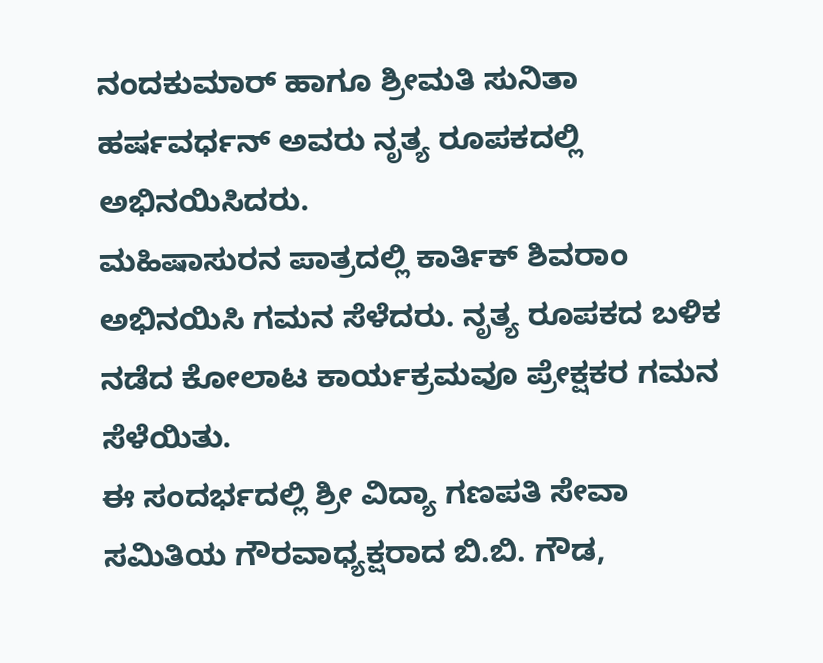ನಂದಕುಮಾರ್ ಹಾಗೂ ಶ್ರೀಮತಿ ಸುನಿತಾ ಹರ್ಷವರ್ಧನ್ ಅವರು ನೃತ್ಯ ರೂಪಕದಲ್ಲಿ ಅಭಿನಯಿಸಿದರು.
ಮಹಿಷಾಸುರನ ಪಾತ್ರದಲ್ಲಿ ಕಾರ್ತಿಕ್ ಶಿವರಾಂ ಅಭಿನಯಿಸಿ ಗಮನ ಸೆಳೆದರು. ನೃತ್ಯ ರೂಪಕದ ಬಳಿಕ ನಡೆದ ಕೋಲಾಟ ಕಾರ್ಯಕ್ರಮವೂ ಪ್ರೇಕ್ಷಕರ ಗಮನ ಸೆಳೆಯಿತು.
ಈ ಸಂದರ್ಭದಲ್ಲಿ ಶ್ರೀ ವಿದ್ಯಾ ಗಣಪತಿ ಸೇವಾ ಸಮಿತಿಯ ಗೌರವಾಧ್ಯಕ್ಷರಾದ ಬಿ.ಬಿ. ಗೌಡ,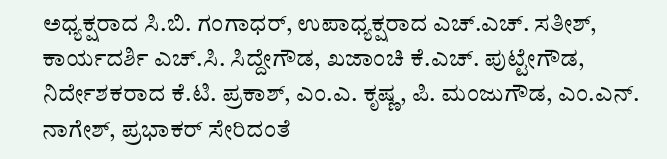ಅಧ್ಯಕ್ಷರಾದ ಸಿ.ಬಿ. ಗಂಗಾಧರ್, ಉಪಾಧ್ಯಕ್ಷರಾದ ಎಚ್.ಎಚ್. ಸತೀಶ್, ಕಾರ್ಯದರ್ಶಿ ಎಚ್.ಸಿ. ಸಿದ್ದೇಗೌಡ, ಖಜಾಂಚಿ ಕೆ.ಎಚ್. ಪುಟ್ಟೇಗೌಡ, ನಿರ್ದೇಶಕರಾದ ಕೆ.ಟಿ. ಪ್ರಕಾಶ್, ಎಂ.ಎ. ಕೃಷ್ಣ, ಪಿ. ಮಂಜುಗೌಡ, ಎಂ.ಎನ್. ನಾಗೇಶ್, ಪ್ರಭಾಕರ್ ಸೇರಿದಂತೆ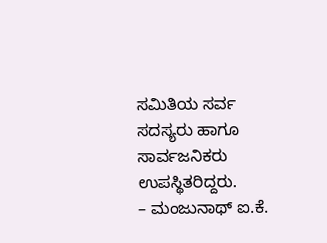ಸಮಿತಿಯ ಸರ್ವ ಸದಸ್ಯರು ಹಾಗೂ ಸಾರ್ವಜನಿಕರು ಉಪಸ್ಥಿತರಿದ್ದರು.
– ಮಂಜುನಾಥ್ ಐ.ಕೆ.